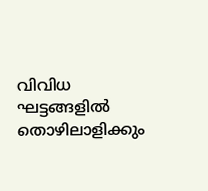വിവിധ ഘട്ടങ്ങളിൽ തൊഴിലാളിക്കും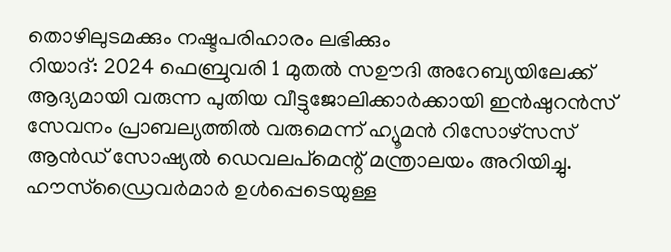തൊഴിലുടമക്കും നഷ്ടപരിഹാരം ലഭിക്കും
റിയാദ്: 2024 ഫെബ്രുവരി 1 മുതൽ സഊദി അറേബ്യയിലേക്ക് ആദ്യമായി വരുന്ന പുതിയ വീട്ടുജോലിക്കാർക്കായി ഇൻഷുറൻസ് സേവനം പ്രാബല്യത്തിൽ വരുമെന്ന് ഹ്യൂമൻ റിസോഴ്സസ് ആൻഡ് സോഷ്യൽ ഡെവലപ്മെന്റ് മന്ത്രാലയം അറിയിച്ചു. ഹൗസ്ഡ്രൈവർമാർ ഉൾപ്പെടെയുള്ള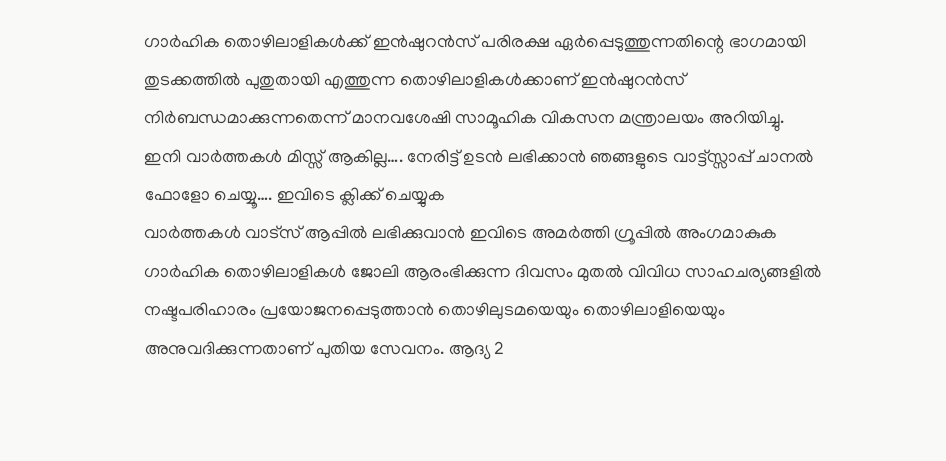ഗാർഹിക തൊഴിലാളികൾക്ക് ഇൻഷുറൻസ് പരിരക്ഷ ഏർപ്പെടുത്തുന്നതിന്റെ ഭാഗമായി തുടക്കത്തിൽ പുതുതായി എത്തുന്ന തൊഴിലാളികൾക്കാണ് ഇൻഷുറൻസ് നിർബന്ധമാക്കുന്നതെന്ന് മാനവശേഷി സാമൂഹിക വികസന മന്ത്രാലയം അറിയിച്ചു.
ഇനി വാർത്തകൾ മിസ്സ് ആകില്ല…. നേരിട്ട് ഉടൻ ലഭിക്കാൻ ഞങ്ങളുടെ വാട്ട്സ്സാപ്പ് ചാനൽ ഫോളോ ചെയ്യൂ…. ഇവിടെ ക്ലിക്ക് ചെയ്യുക
വാർത്തകൾ വാട്സ് ആപ്പിൽ ലഭിക്കുവാൻ ഇവിടെ അമർത്തി ഗ്രൂപ്പിൽ അംഗമാകുക
ഗാർഹിക തൊഴിലാളികൾ ജോലി ആരംഭിക്കുന്ന ദിവസം മുതൽ വിവിധ സാഹചര്യങ്ങളിൽ നഷ്ടപരിഹാരം പ്രയോജനപ്പെടുത്താൻ തൊഴിലുടമയെയും തൊഴിലാളിയെയും അനുവദിക്കുന്നതാണ് പുതിയ സേവനം. ആദ്യ 2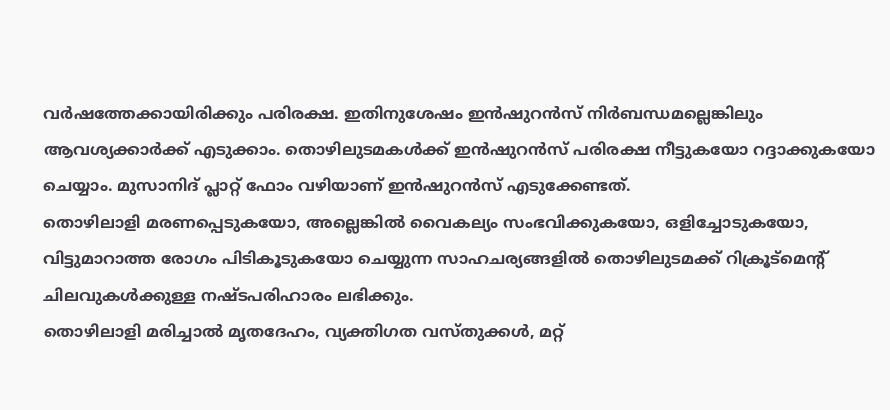വർഷത്തേക്കായിരിക്കും പരിരക്ഷ. ഇതിനുശേഷം ഇൻഷുറൻസ് നിർബന്ധമല്ലെങ്കിലും ആവശ്യക്കാർക്ക് എടുക്കാം. തൊഴിലുടമകൾക്ക് ഇൻഷുറൻസ് പരിരക്ഷ നീട്ടുകയോ റദ്ദാക്കുകയോ ചെയ്യാം. മുസാനിദ് പ്ലാറ്റ് ഫോം വഴിയാണ് ഇൻഷുറൻസ് എടുക്കേണ്ടത്.
തൊഴിലാളി മരണപ്പെടുകയോ, അല്ലെങ്കിൽ വൈകല്യം സംഭവിക്കുകയോ, ഒളിച്ചോടുകയോ, വിട്ടുമാറാത്ത രോഗം പിടികൂടുകയോ ചെയ്യുന്ന സാഹചര്യങ്ങളിൽ തൊഴിലുടമക്ക് റിക്രൂട്മെന്റ് ചിലവുകൾക്കുള്ള നഷ്ടപരിഹാരം ലഭിക്കും.
തൊഴിലാളി മരിച്ചാൽ മൃതദേഹം, വ്യക്തിഗത വസ്തുക്കൾ, മറ്റ്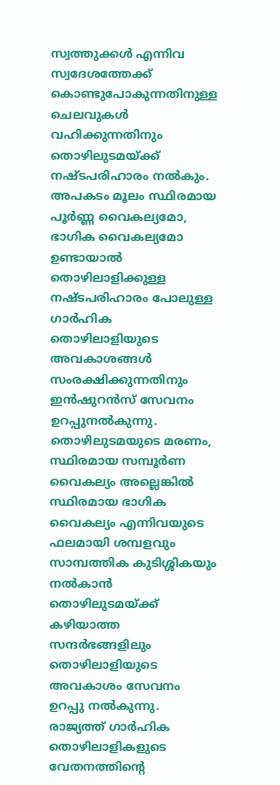സ്വത്തുക്കൾ എന്നിവ സ്വദേശത്തേക്ക് കൊണ്ടുപോകുന്നതിനുള്ള ചെലവുകൾ വഹിക്കുന്നതിനും തൊഴിലുടമയ്ക്ക് നഷ്ടപരിഹാരം നൽകും.
അപകടം മൂലം സ്ഥിരമായ പൂർണ്ണ വൈകല്യമോ, ഭാഗിക വൈകല്യമോ ഉണ്ടായാൽ തൊഴിലാളിക്കുള്ള നഷ്ടപരിഹാരം പോലുള്ള ഗാർഹിക തൊഴിലാളിയുടെ അവകാശങ്ങൾ സംരക്ഷിക്കുന്നതിനും ഇൻഷുറൻസ് സേവനം ഉറപ്പുനൽകുന്നു. തൊഴിലുടമയുടെ മരണം, സ്ഥിരമായ സമ്പൂർണ വൈകല്യം അല്ലെങ്കിൽ സ്ഥിരമായ ഭാഗിക വൈകല്യം എന്നിവയുടെ ഫലമായി ശമ്പളവും സാമ്പത്തിക കുടിശ്ശികയും നൽകാൻ തൊഴിലുടമയ്ക്ക് കഴിയാത്ത സന്ദർഭങ്ങളിലും തൊഴിലാളിയുടെ അവകാശം സേവനം ഉറപ്പു നൽകുന്നു.
രാജ്യത്ത് ഗാർഹിക തൊഴിലാളികളുടെ വേതനത്തിന്റെ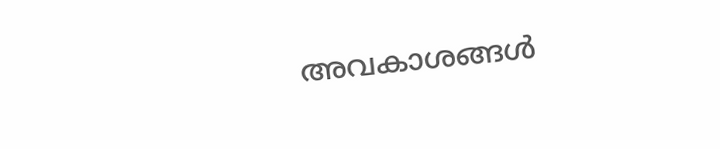അവകാശങ്ങൾ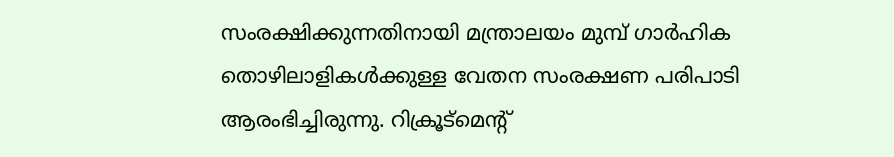സംരക്ഷിക്കുന്നതിനായി മന്ത്രാലയം മുമ്പ് ഗാർഹിക തൊഴിലാളികൾക്കുള്ള വേതന സംരക്ഷണ പരിപാടി ആരംഭിച്ചിരുന്നു. റിക്രൂട്മെന്റ്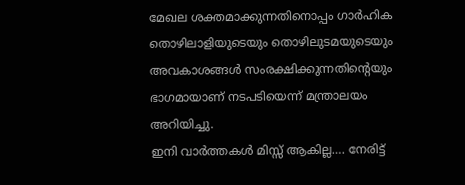മേഖല ശക്തമാക്കുന്നതിനൊപ്പം ഗാർഹിക തൊഴിലാളിയുടെയും തൊഴിലുടമയുടെയും അവകാശങ്ങൾ സംരക്ഷിക്കുന്നതിന്റെയും ഭാഗമായാണ് നടപടിയെന്ന് മന്ത്രാലയം അറിയിച്ചു.
ഇനി വാർത്തകൾ മിസ്സ് ആകില്ല…. നേരിട്ട്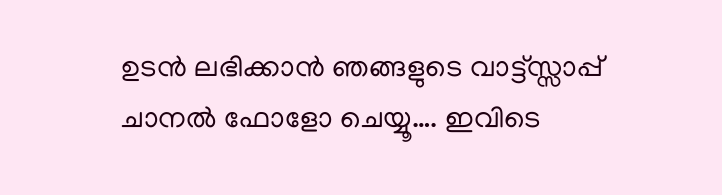ഉടൻ ലഭിക്കാൻ ഞങ്ങളുടെ വാട്ട്സ്സാപ്പ് ചാനൽ ഫോളോ ചെയ്യൂ…. ഇവിടെ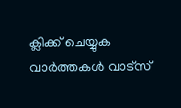ക്ലിക്ക് ചെയ്യുക
വാർത്തകൾ വാട്സ്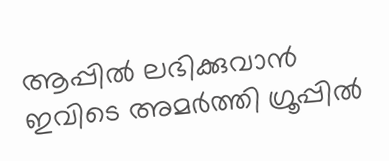ആപ്പിൽ ലഭിക്കുവാൻ ഇവിടെ അമർത്തി ഗ്രൂപ്പിൽ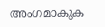അംഗമാകുക